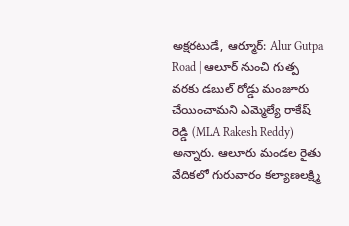అక్షరటుడే, ఆర్మూర్: Alur Gutpa Road | ఆలూర్ నుంచి గుత్ప వరకు డబుల్ రోడ్డు మంజూరు చేయించామని ఎమ్మెల్యే రాకేష్ రెడ్డి (MLA Rakesh Reddy) అన్నారు. ఆలూరు మండల రైతు వేదికలో గురువారం కల్యాణలక్ష్మి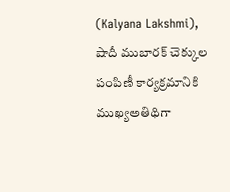(Kalyana Lakshmi), షాదీ ముబారక్ చెక్కుల పంపిణీ కార్యక్రమానికి ముఖ్యఅతిథిగా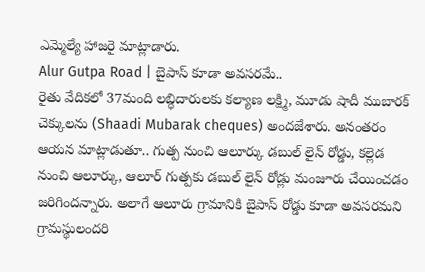ఎమ్మెల్యే హాజరై మాట్లాడారు.
Alur Gutpa Road | బైపాస్ కూడా అవసరమే..
రైతు వేదికలో 37మంది లబ్ధిదారులకు కల్యాణ లక్ష్మి, మూడు షాదీ ముబారక్ చెక్కులను (Shaadi Mubarak cheques) అందజేశారు. అనంతరం ఆయన మాట్లాడుతూ.. గుత్ప నుంచి ఆలూర్కు డబుల్ లైన్ రోడ్డు, కల్లెడ నుంచి ఆలూర్కు, ఆలూర్ గుత్పకు డబుల్ లైన్ రోడ్లు మంజూరు చేయించడం జరిగిందన్నారు. అలాగే ఆలూరు గ్రామానికి బైపాస్ రోడ్డు కూడా అవసరమని గ్రామస్థులందరి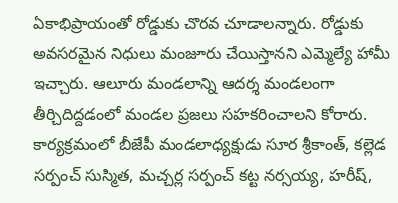ఏకాభిప్రాయంతో రోడ్డుకు చొరవ చూడాలన్నారు. రోడ్డుకు అవసరమైన నిధులు మంజూరు చేయిస్తానని ఎమ్మెల్యే హామీ ఇచ్చారు. ఆలూరు మండలాన్ని ఆదర్శ మండలంగా తీర్చిదిద్దడంలో మండల ప్రజలు సహకరించాలని కోరారు. కార్యక్రమంలో బీజేపీ మండలాధ్యక్షుడు సూర శ్రీకాంత్, కల్లెడ సర్పంచ్ సుస్మిత, మచ్చర్ల సర్పంచ్ కట్ట నర్సయ్య, హరీష్,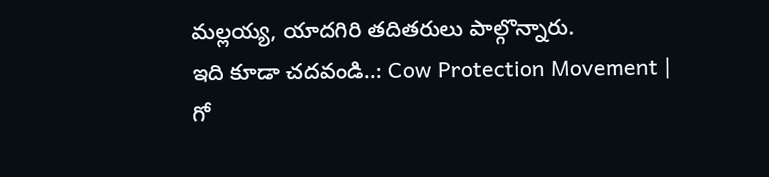మల్లయ్య, యాదగిరి తదితరులు పాల్గొన్నారు.
ఇది కూడా చదవండి..: Cow Protection Movement | గో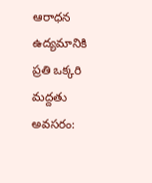ఆరాధన ఉద్యమానికి ప్రతి ఒక్కరి మద్దతు అవసరం: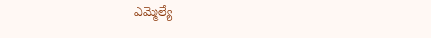ఎమ్మెల్యే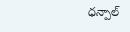ధన్పాల్